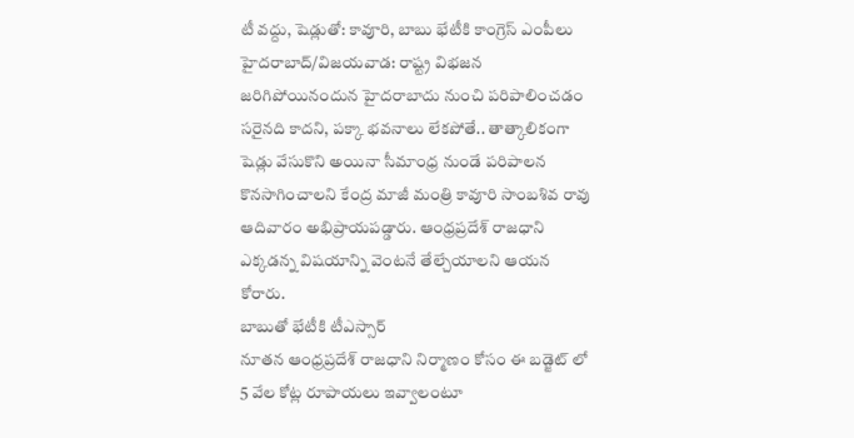టీ వద్దు, షెడ్లుతో: కావూరి, బాబు భేటీకి కాంగ్రెస్ ఎంపీలు
హైదరాబాద్/విజయవాడ: రాష్ట్ర విభజన జరిగిపోయినందున హైదరాబాదు నుంచి పరిపాలించడం సరైనది కాదని, పక్కా భవనాలు లేకపోతే.. తాత్కాలికంగా షెడ్లు వేసుకొని అయినా సీమాంధ్ర నుండే పరిపాలన కొనసాగించాలని కేంద్ర మాజీ మంత్రి కావూరి సాంబశివ రావు ఆదివారం అభిప్రాయపడ్డారు. ఆంధ్రప్రదేశ్ రాజధాని ఎక్కడన్న విషయాన్ని వెంటనే తేల్చేయాలని ఆయన కోరారు.
బాబుతో భేటీకి టీఎస్సార్
నూతన ఆంధ్రప్రదేశ్ రాజధాని నిర్మాణం కోసం ఈ బడ్జెట్ లో 5 వేల కోట్ల రూపాయలు ఇవ్వాలంటూ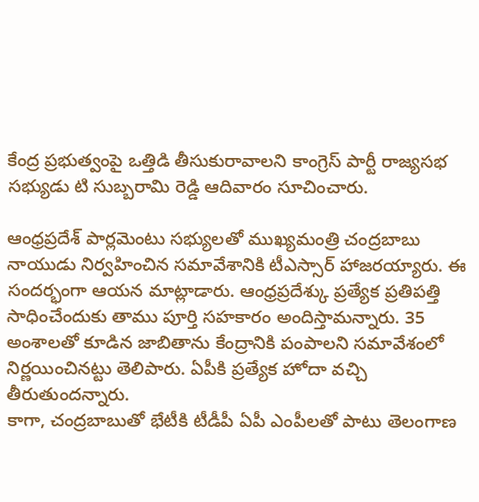కేంద్ర ప్రభుత్వంపై ఒత్తిడి తీసుకురావాలని కాంగ్రెస్ పార్టీ రాజ్యసభ సభ్యుడు టి సుబ్బరామి రెడ్డి ఆదివారం సూచించారు.

ఆంధ్రప్రదేశ్ పార్లమెంటు సభ్యులతో ముఖ్యమంత్రి చంద్రబాబు నాయుడు నిర్వహించిన సమావేశానికి టీఎస్సార్ హాజరయ్యారు. ఈ సందర్భంగా ఆయన మాట్లాడారు. ఆంధ్రప్రదేశ్కు ప్రత్యేక ప్రతిపత్తి సాధించేందుకు తాము పూర్తి సహకారం అందిస్తామన్నారు. 35 అంశాలతో కూడిన జాబితాను కేంద్రానికి పంపాలని సమావేశంలో నిర్ణయించినట్టు తెలిపారు. ఏపీకి ప్రత్యేక హోదా వచ్చి తీరుతుందన్నారు.
కాగా, చంద్రబాబుతో భేటీకి టీడీపీ ఏపీ ఎంపీలతో పాటు తెలంగాణ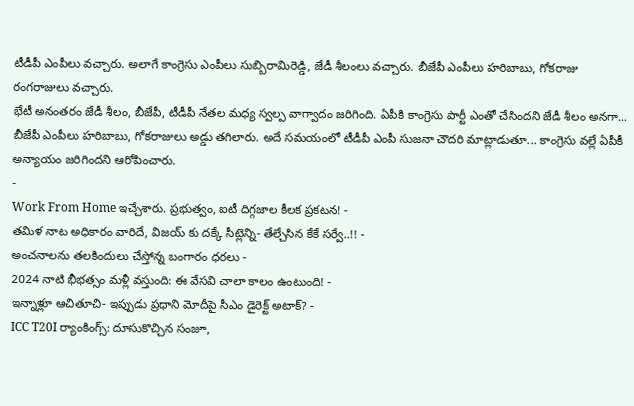టీడీపీ ఎంపీలు వచ్చారు. అలాగే కాంగ్రెసు ఎంపీలు సుబ్బిరామిరెడ్డి, జేడీ శీలంలు వచ్చారు. బీజేపీ ఎంపీలు హరిబాబు, గోకరాజు రంగరాజులు వచ్చారు.
భేటీ అనంతరం జేడీ శీలం, బీజేపీ, టీడీపీ నేతల మధ్య స్వల్ప వాగ్వాదం జరిగింది. ఏపీకి కాంగ్రెసు పార్టీ ఎంతో చేసిందని జేడీ శీలం అనగా... బీజేపీ ఎంపీలు హరిబాబు, గోకరాజులు అడ్డు తగిలారు. అదే సమయంలో టీడీపీ ఎంపీ సుజనా చౌదరి మాట్లాడుతూ... కాంగ్రెసు వల్లే ఏపీకీ అన్యాయం జరిగిందని ఆరోపించారు.
-
Work From Home ఇచ్చేశారు. ప్రభుత్వం, ఐటీ దిగ్గజాల కీలక ప్రకటన! -
తమిళ నాట అధికారం వారిదే, విజయ్ కు దక్కే సీట్లెన్ని- తేల్చేసిన కేకే సర్వే..!! -
అంచనాలను తలకిందులు చేస్తోన్న బంగారం ధరలు -
2024 నాటి భీభత్సం మళ్లీ వస్తుంది: ఈ వేసవి చాలా కాలం ఉంటుంది! -
ఇన్నాళ్లూ ఆచితూచి- ఇప్పుడు ప్రధాని మోదీపై సీఎం డైరెక్ట్ అటాక్? -
ICC T20I ర్యాంకింగ్స్: దూసుకొచ్చిన సంజూ,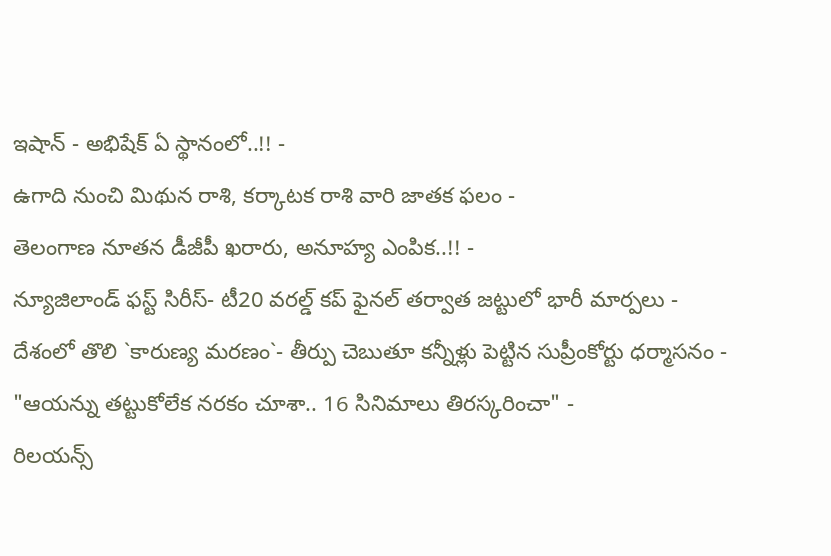ఇషాన్ - అభిషేక్ ఏ స్థానంలో..!! -
ఉగాది నుంచి మిథున రాశి, కర్కాటక రాశి వారి జాతక ఫలం -
తెలంగాణ నూతన డీజీపీ ఖరారు, అనూహ్య ఎంపిక..!! -
న్యూజిలాండ్ ఫస్ట్ సిరీస్- టీ20 వరల్డ్ కప్ ఫైనల్ తర్వాత జట్టులో భారీ మార్పలు -
దేశంలో తొలి `కారుణ్య మరణం`- తీర్పు చెబుతూ కన్నీళ్లు పెట్టిన సుప్రీంకోర్టు ధర్మాసనం -
"ఆయన్ను తట్టుకోలేక నరకం చూశా.. 16 సినిమాలు తిరస్కరించా" -
రిలయన్స్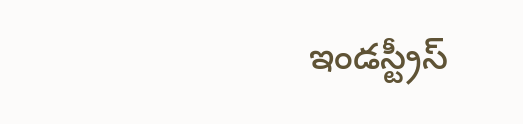ఇండస్ట్రీస్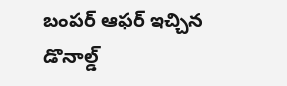బంపర్ ఆఫర్ ఇచ్చిన డొనాల్డ్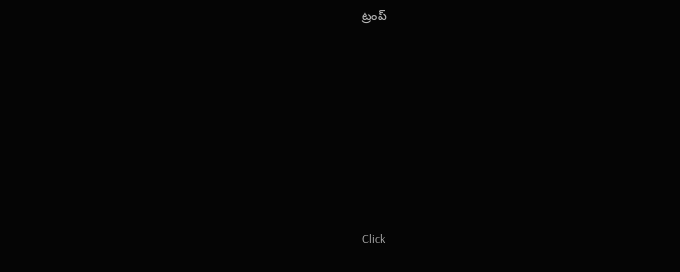ట్రంప్












Click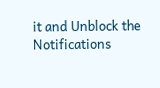it and Unblock the Notifications